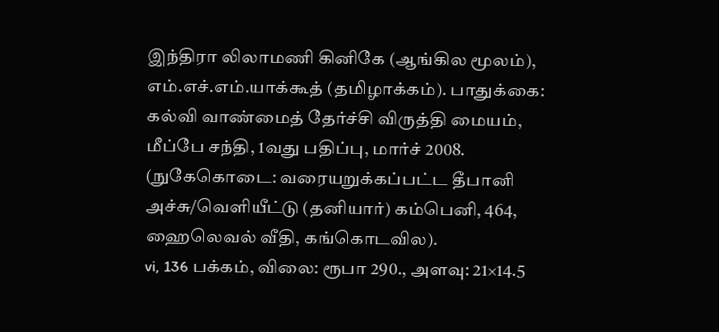இந்திரா லிலாமணி கினிகே (ஆங்கில மூலம்), எம்.எச்.எம்.யாக்கூத் (தமிழாக்கம்). பாதுக்கை: கல்வி வாண்மைத் தேர்ச்சி விருத்தி மையம், மீப்பே சந்தி, 1வது பதிப்பு, மார்ச் 2008. (நுகேகொடை: வரையறுக்கப்பட்ட தீபானி அச்சு/வெளியீட்டு (தனியார்) கம்பெனி, 464, ஹைலெவல் வீதி, கங்கொடவில).
vi, 136 பக்கம், விலை: ரூபா 290., அளவு: 21×14.5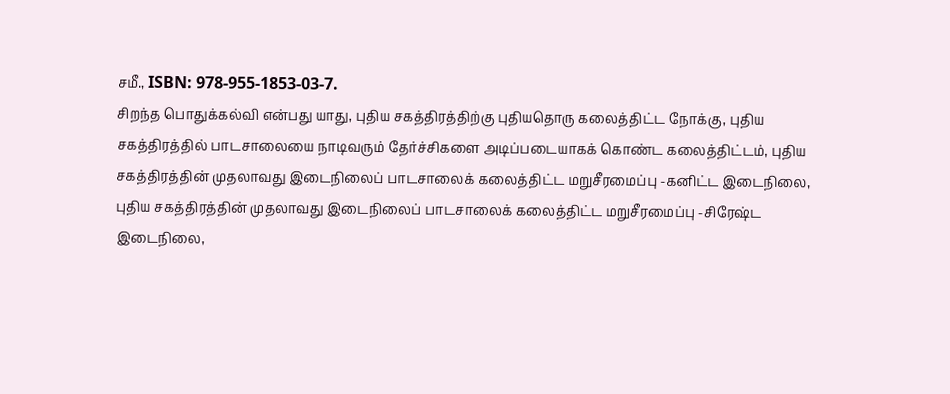சமீ., ISBN: 978-955-1853-03-7.
சிறந்த பொதுக்கல்வி என்பது யாது, புதிய சகத்திரத்திற்கு புதியதொரு கலைத்திட்ட நோக்கு, புதிய சகத்திரத்தில் பாடசாலையை நாடிவரும் தேர்ச்சிகளை அடிப்படையாகக் கொண்ட கலைத்திட்டம், புதிய சகத்திரத்தின் முதலாவது இடைநிலைப் பாடசாலைக் கலைத்திட்ட மறுசீரமைப்பு -கனிட்ட இடைநிலை, புதிய சகத்திரத்தின் முதலாவது இடைநிலைப் பாடசாலைக் கலைத்திட்ட மறுசீரமைப்பு -சிரேஷ்ட இடைநிலை,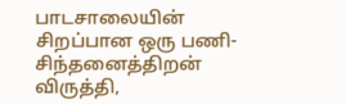பாடசாலையின் சிறப்பான ஒரு பணி-சிந்தனைத்திறன் விருத்தி,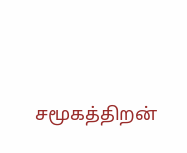சமூகத்திறன்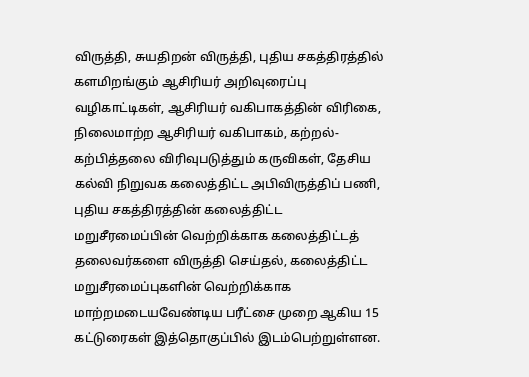விருத்தி, சுயதிறன் விருத்தி, புதிய சகத்திரத்தில் களமிறங்கும் ஆசிரியர் அறிவுரைப்பு வழிகாட்டிகள், ஆசிரியர் வகிபாகத்தின் விரிகை, நிலைமாற்ற ஆசிரியர் வகிபாகம், கற்றல்-கற்பித்தலை விரிவுபடுத்தும் கருவிகள், தேசிய கல்வி நிறுவக கலைத்திட்ட அபிவிருத்திப் பணி, புதிய சகத்திரத்தின் கலைத்திட்ட மறுசீரமைப்பின் வெற்றிக்காக கலைத்திட்டத் தலைவர்களை விருத்தி செய்தல், கலைத்திட்ட மறுசீரமைப்புகளின் வெற்றிக்காக மாற்றமடையவேண்டிய பரீட்சை முறை ஆகிய 15 கட்டுரைகள் இத்தொகுப்பில் இடம்பெற்றுள்ளன.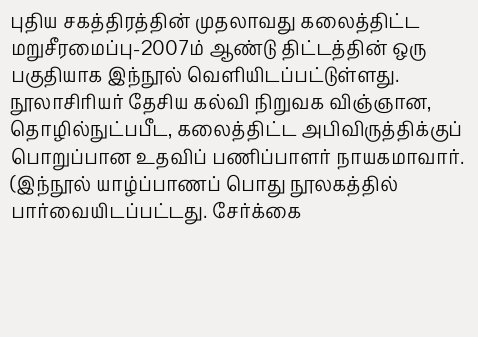புதிய சகத்திரத்தின் முதலாவது கலைத்திட்ட மறுசீரமைப்பு-2007ம் ஆண்டு திட்டத்தின் ஒரு பகுதியாக இந்நூல் வெளியிடப்பட்டுள்ளது. நூலாசிரியர் தேசிய கல்வி நிறுவக விஞ்ஞான, தொழில்நுட்பபீட, கலைத்திட்ட அபிவிருத்திக்குப் பொறுப்பான உதவிப் பணிப்பாளர் நாயகமாவார். (இந்நூல் யாழ்ப்பாணப் பொது நூலகத்தில் பார்வையிடப்பட்டது. சேர்க்கை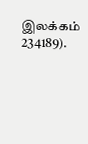இலக்கம் 234189).